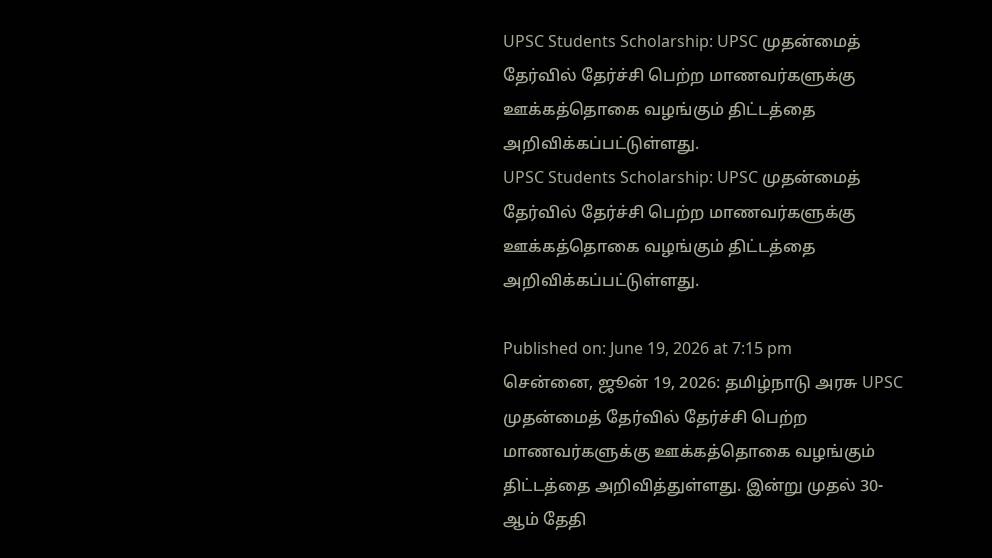UPSC Students Scholarship: UPSC முதன்மைத் தேர்வில் தேர்ச்சி பெற்ற மாணவர்களுக்கு ஊக்கத்தொகை வழங்கும் திட்டத்தை அறிவிக்கப்பட்டுள்ளது.
UPSC Students Scholarship: UPSC முதன்மைத் தேர்வில் தேர்ச்சி பெற்ற மாணவர்களுக்கு ஊக்கத்தொகை வழங்கும் திட்டத்தை அறிவிக்கப்பட்டுள்ளது.

Published on: June 19, 2026 at 7:15 pm
சென்னை, ஜூன் 19, 2026: தமிழ்நாடு அரசு UPSC முதன்மைத் தேர்வில் தேர்ச்சி பெற்ற மாணவர்களுக்கு ஊக்கத்தொகை வழங்கும் திட்டத்தை அறிவித்துள்ளது. இன்று முதல் 30-ஆம் தேதி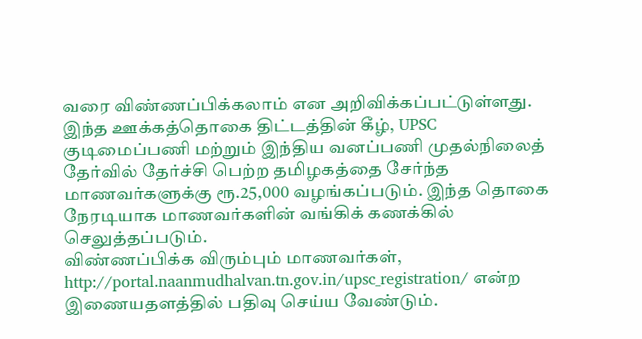வரை விண்ணப்பிக்கலாம் என அறிவிக்கப்பட்டுள்ளது.
இந்த ஊக்கத்தொகை திட்டத்தின் கீழ், UPSC குடிமைப்பணி மற்றும் இந்திய வனப்பணி முதல்நிலைத் தேர்வில் தேர்ச்சி பெற்ற தமிழகத்தை சேர்ந்த மாணவர்களுக்கு ரூ.25,000 வழங்கப்படும். இந்த தொகை நேரடியாக மாணவர்களின் வங்கிக் கணக்கில் செலுத்தப்படும்.
விண்ணப்பிக்க விரும்பும் மாணவர்கள், http://portal.naanmudhalvan.tn.gov.in/upsc_registration/ என்ற இணையதளத்தில் பதிவு செய்ய வேண்டும்.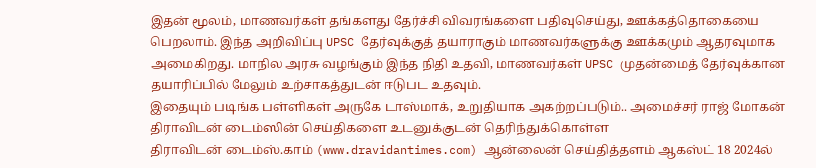இதன் மூலம், மாணவர்கள் தங்களது தேர்ச்சி விவரங்களை பதிவுசெய்து, ஊக்கத்தொகையை பெறலாம். இந்த அறிவிப்பு UPSC தேர்வுக்குத் தயாராகும் மாணவர்களுக்கு ஊக்கமும் ஆதரவுமாக அமைகிறது. மாநில அரசு வழங்கும் இந்த நிதி உதவி, மாணவர்கள் UPSC முதன்மைத் தேர்வுக்கான தயாரிப்பில் மேலும் உற்சாகத்துடன் ஈடுபட உதவும்.
இதையும் படிங்க பள்ளிகள் அருகே டாஸ்மாக், உறுதியாக அகற்றப்படும்.. அமைச்சர் ராஜ் மோகன்
திராவிடன் டைம்ஸின் செய்திகளை உடனுக்குடன் தெரிந்துக்கொள்ள
திராவிடன் டைம்ஸ்.காம் (www.dravidantimes.com) ஆன்லைன் செய்தித்தளம் ஆகஸ்ட் 18 2024ல்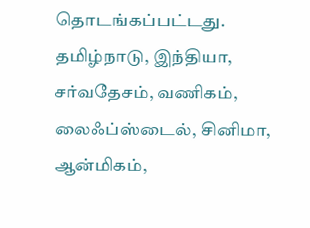தொடங்கப்பட்டது. தமிழ்நாடு, இந்தியா, சர்வதேசம், வணிகம், லைஃப்ஸ்டைல், சினிமா, ஆன்மிகம்,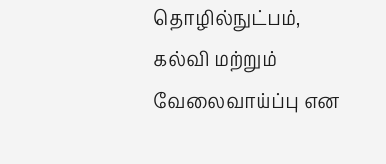தொழில்நுட்பம், கல்வி மற்றும் வேலைவாய்ப்பு என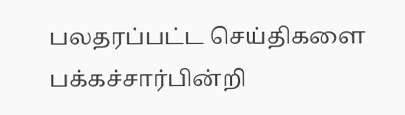பலதரப்பட்ட செய்திகளை பக்கச்சார்பின்றி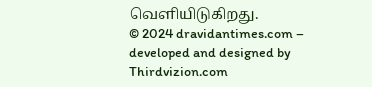வெளியிடுகிறது.
© 2024 dravidantimes.com – developed and designed by Thirdvizion.com